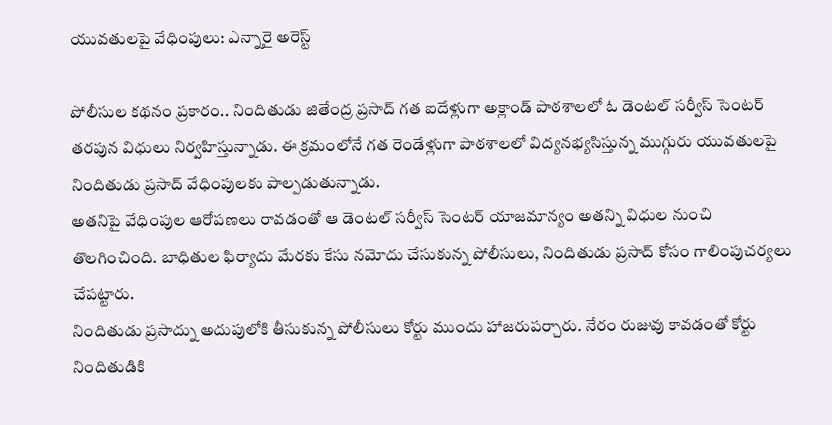యువతులపై వేధింపులు: ఎన్నారై అరెస్ట్

పోలీసుల కథనం ప్రకారం.. నిందితుడు జితేంద్ర ప్రసాద్ గత ఐదేళ్లుగా అక్లాండ్ పాఠశాలలో ఓ డెంటల్ సర్వీస్ సెంటర్ తరపున విధులు నిర్వహిస్తున్నాడు. ఈ క్రమంలోనే గత రెండేళ్లుగా పాఠశాలలో విద్యనభ్యసిస్తున్న ముగ్గురు యువతులపై నిందితుడు ప్రసాద్ వేధింపులకు పాల్పడుతున్నాడు.
అతనిపై వేధింపుల ఆరోపణలు రావడంతో ఆ డెంటల్ సర్వీస్ సెంటర్ యాజమాన్యం అతన్ని విధుల నుంచి తొలగించింది. బాధితుల ఫిర్యాదు మేరకు కేసు నమోదు చేసుకున్న పోలీసులు, నిందితుడు ప్రసాద్ కోసం గాలింపుచర్యలు చేపట్టారు.
నిందితుడు ప్రసాద్ను అదుపులోకి తీసుకున్న పోలీసులు కోర్టు ముందు హాజరుపర్చారు. నేరం రుజువు కావడంతో కోర్టు నిందితుడికి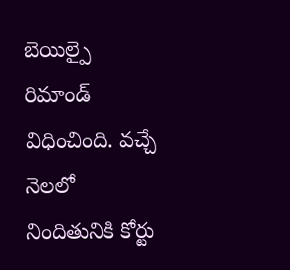బెయిల్పై రిమాండ్ విధించింది. వచ్చే నెలలో నిందితునికి కోర్టు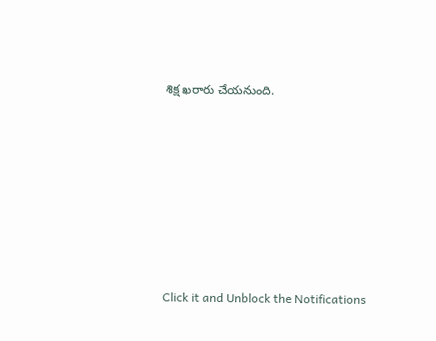శిక్ష ఖరారు చేయనుంది.












Click it and Unblock the Notifications